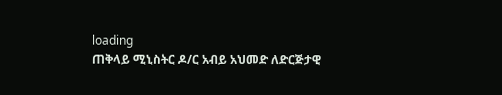loading
ጠቅላይ ሚኒስትር ዶ/ር አብይ አህመድ ለድርጅታዊ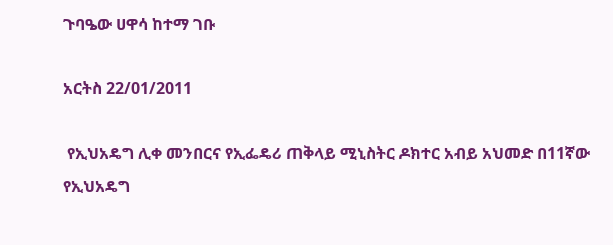ጉባዔው ሀዋሳ ከተማ ገቡ

አርትስ 22/01/2011

 የኢህአዴግ ሊቀ መንበርና የኢፌዴሪ ጠቅላይ ሚኒስትር ዶክተር አብይ አህመድ በ11ኛው የኢህአዴግ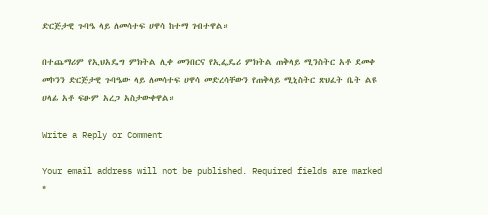ድርጅታዊ ጉባዔ ላይ ለመሳተፍ ሀዋሳ ከተማ ገብተዋል።

በተጨማሪም የኢህአዴግ ምክትል ሊቀ መንበርና የኢፌዴሪ ምክትል ጠቅላይ ሚንስትር አቶ ደመቀ መኮንን ድርጅታዊ ጉባዔው ላይ ለመሳተፍ ሀዋሳ መድረሳቸውን የጠቅላይ ሚኒስትር ጽህፈት ቤት ልዩ ሀላፊ አቶ ፍፁም አረጋ አስታውቀዋል።

Write a Reply or Comment

Your email address will not be published. Required fields are marked *